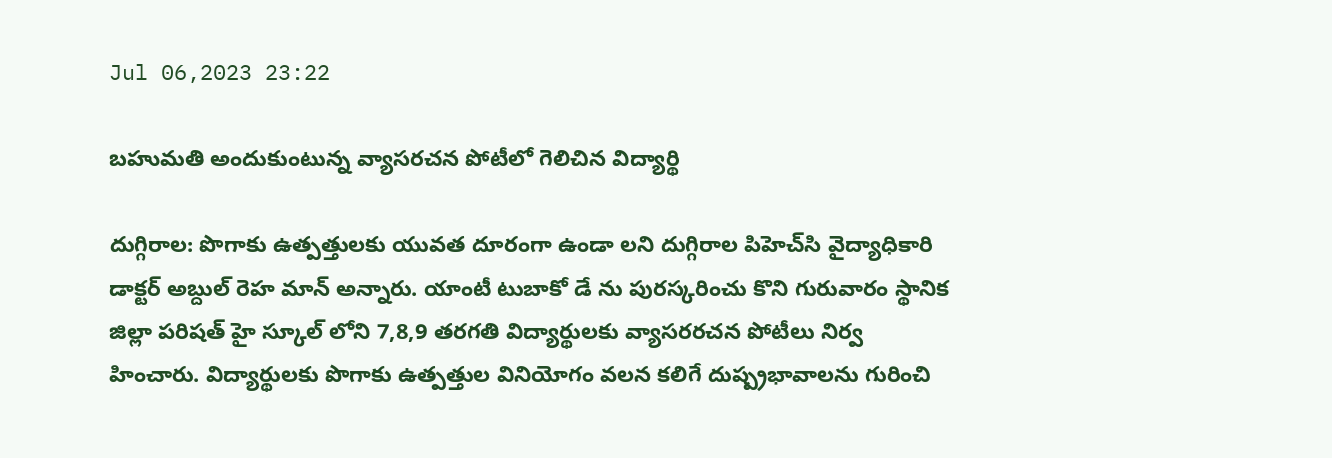Jul 06,2023 23:22

బహుమతి అందుకుంటున్న వ్యాసరచన పోటీలో గెలిచిన విద్యార్థి

దుగ్గిరాల: పొగాకు ఉత్పత్తులకు యువత దూరంగా ఉండా లని దుగ్గిరాల పిహెచ్‌సి వైద్యాధికారి డాక్టర్‌ అబ్దుల్‌ రెహ మాన్‌ అన్నారు. యాంటీ టుబాకో డే ను పురస్కరించు కొని గురువారం స్థానిక జిల్లా పరిషత్‌ హై స్కూల్‌ లోని 7,8,9 తరగతి విద్యార్థులకు వ్యాసరరచన పోటీలు నిర్వ హించారు. విద్యార్థులకు పొగాకు ఉత్పత్తుల వినియోగం వలన కలిగే దుష్ప్రభావాలను గురించి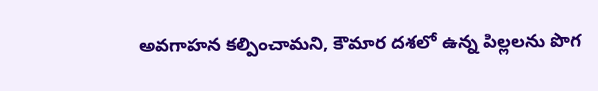అవగాహన కల్పించామని, కౌమార దశలో ఉన్న పిల్లలను పొగ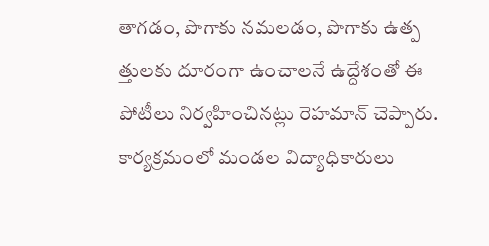తాగడం, పొగాకు నమలడం, పొగాకు ఉత్ప త్తులకు దూరంగా ఉంచాలనే ఉద్దేశంతో ఈ పోటీలు నిర్వహించినట్లు రెహమాన్‌ చెప్పారు. కార్యక్రమంలో మండల విద్యాధికారులు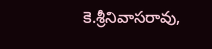కె.శ్రీనివాసరావు,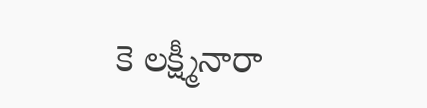కె లక్ష్మీనారా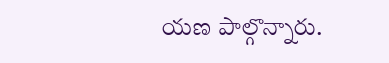యణ పాల్గొన్నారు.